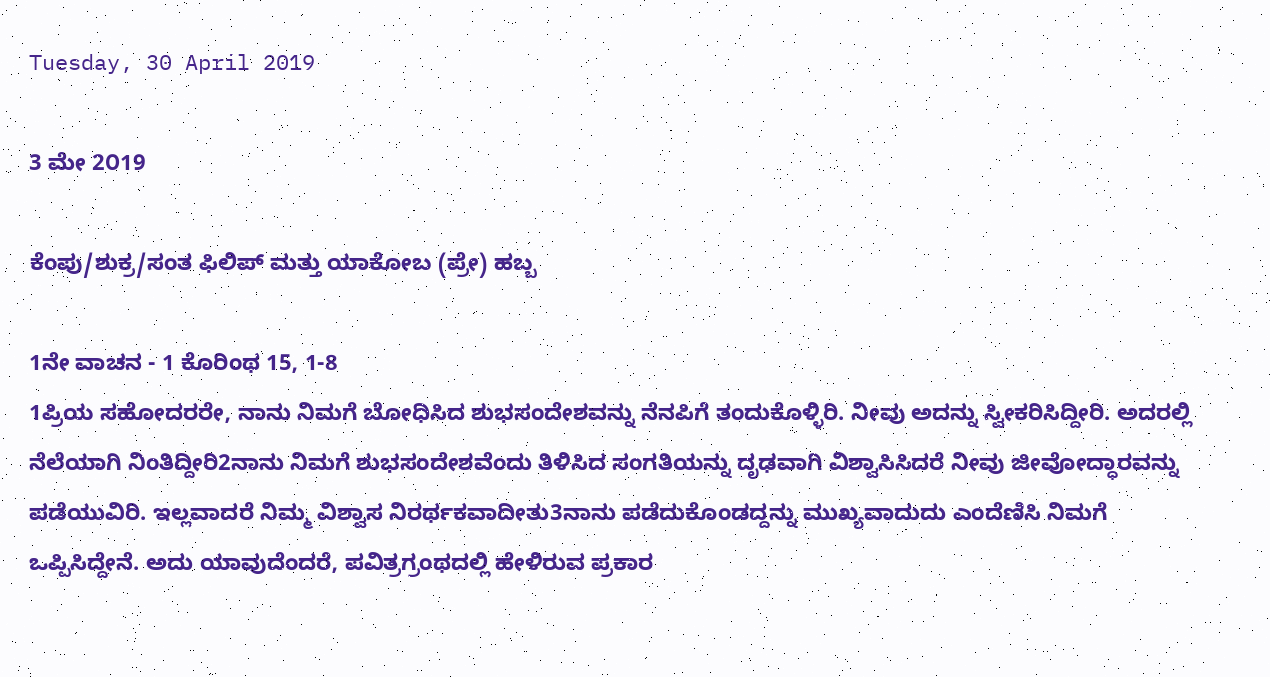Tuesday, 30 April 2019

3 ಮೇ 2೦19

ಕೆಂಪು/ಶುಕ್ರ/ಸಂತ ಫಿಲಿಪ್ ಮತ್ತು ಯಾಕೋಬ (ಪ್ರೇ) ಹಬ್ಬ

1ನೇ ವಾಚನ - 1 ಕೊರಿಂಥ 15, 1-8
1ಪ್ರಿಯ ಸಹೋದರರೇ, ನಾನು ನಿಮಗೆ ಬೋಧಿಸಿದ ಶುಭಸಂದೇಶವನ್ನು ನೆನಪಿಗೆ ತಂದುಕೊಳ್ಳಿರಿ. ನೀವು ಅದನ್ನು ಸ್ವೀಕರಿಸಿದ್ದೀರಿ. ಅದರಲ್ಲಿ ನೆಲೆಯಾಗಿ ನಿಂತಿದ್ದೀರಿ2ನಾನು ನಿಮಗೆ ಶುಭಸಂದೇಶವೆಂದು ತಿಳಿಸಿದ ಸಂಗತಿಯನ್ನು ದೃಢವಾಗಿ ವಿಶ್ವಾಸಿಸಿದರೆ ನೀವು ಜೀವೋದ್ಧಾರವನ್ನು ಪಡೆಯುವಿರಿ. ಇಲ್ಲವಾದರೆ ನಿಮ್ಮ ವಿಶ್ವಾಸ ನಿರರ್ಥಕವಾದೀತು3ನಾನು ಪಡೆದುಕೊಂಡದ್ದನ್ನು ಮುಖ್ಯವಾದುದು ಎಂದೆಣಿಸಿ ನಿಮಗೆ ಒಪ್ಪಿಸಿದ್ದೇನೆ. ಅದು ಯಾವುದೆಂದರೆ, ಪವಿತ್ರಗ್ರಂಥದಲ್ಲಿ ಹೇಳಿರುವ ಪ್ರಕಾರ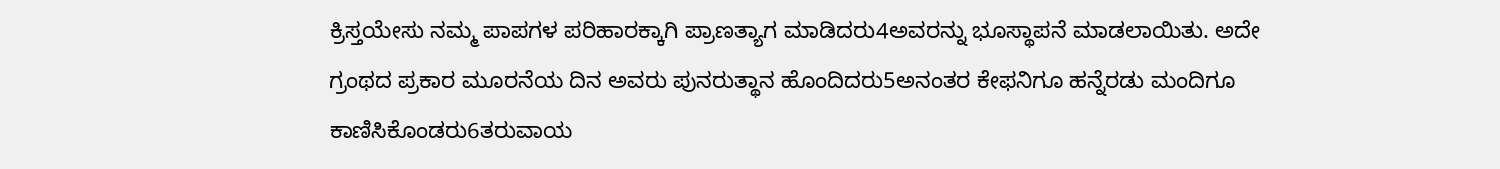ಕ್ರಿಸ್ತಯೇಸು ನಮ್ಮ ಪಾಪಗಳ ಪರಿಹಾರಕ್ಕಾಗಿ ಪ್ರಾಣತ್ಯಾಗ ಮಾಡಿದರು4ಅವರನ್ನು ಭೂಸ್ಥಾಪನೆ ಮಾಡಲಾಯಿತು. ಅದೇ ಗ್ರಂಥದ ಪ್ರಕಾರ ಮೂರನೆಯ ದಿನ ಅವರು ಪುನರುತ್ಥಾನ ಹೊಂದಿದರು5ಅನಂತರ ಕೇಫನಿಗೂ ಹನ್ನೆರಡು ಮಂದಿಗೂ ಕಾಣಿಸಿಕೊಂಡರು6ತರುವಾಯ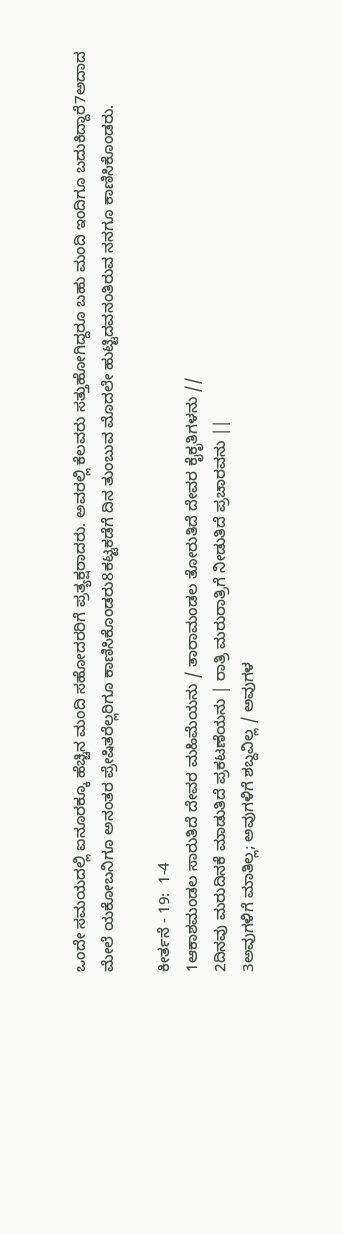ಒಂದೇ ಸಮಯದಲ್ಲಿ ಐನೂರಕ್ಕೂ ಹೆಚ್ಚಿನ ಮಂದಿ ಸಹೋದರರಿಗೆ ಪ್ರತ್ಯಕ್ಷರಾದರು. ಅವರಲ್ಲಿ ಕೆಲವರು ಸತ್ತುಹೋಗಿದ್ದರೂ ಬಹು ಮಂದಿ ಇಂದಿಗೂ ಬದುಕಿದ್ದಾರೆ7ಅದಾದ ಮೇಲೆ ಯಕೋಬನಿಗೂ ಅನಂತರ ಪ್ರೇಷಿತರೆಲ್ಲರಿಗೂ ಕಾಣಿಸಿಕೊಂಡರು8ಕಟ್ಟಕಡೆಗೆ ದಿನ ತುಂಬುವ ಮೊದಲೇ ಹುಟ್ಟಿದವನಂತಿರುವ ನನಗೂ ಕಾಣಿಸಿಕೊಂಡರು.

ಕೀರ್ತನೆ - 19:  1-4
1ಆಕಾಶಮಂಡಲ ಸಾರುತಿದೆ ದೇವರ ಮಹಿಮೆಯನು / ತಾರಾಮಂಡಲ ತೋರುತಿದೆ ದೇವರ ಕೈಕೃತಿಗಳನು //
2ದಿನವು ಮರುದಿನಕೆ ಮಾಡುತಿದೆ ಪ್ರಕಟಣೆಯನು | ರಾತ್ರಿ ಮರುರಾತ್ರಿಗೆ ನೀಡುತಿದೆ ಪ್ರಚಾರವನು ||
3ಅವುಗಳಿಗೆ ಮಾತಿಲ್ಲ; ಅವುಗಳಿಗೆ ಶಬ್ದವಿಲ್ಲ / ಅವುಗಳ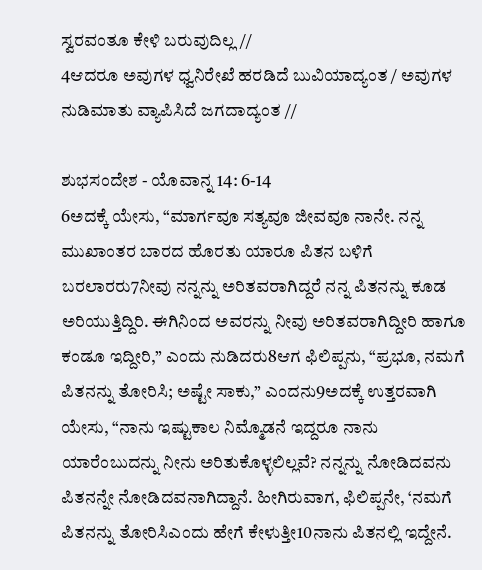ಸ್ವರವಂತೂ ಕೇಳಿ ಬರುವುದಿಲ್ಲ //
4ಆದರೂ ಅವುಗಳ ಧ್ವನಿರೇಖೆ ಹರಡಿದೆ ಬುವಿಯಾದ್ಯಂತ / ಅವುಗಳ ನುಡಿಮಾತು ವ್ಯಾಪಿಸಿದೆ ಜಗದಾದ್ಯಂತ //

ಶುಭಸಂದೇಶ - ಯೊವಾನ್ನ 14: 6-14
6ಅದಕ್ಕೆ ಯೇಸು, “ಮಾರ್ಗವೂ ಸತ್ಯವೂ ಜೀವವೂ ನಾನೇ. ನನ್ನ ಮುಖಾಂತರ ಬಾರದ ಹೊರತು ಯಾರೂ ಪಿತನ ಬಳಿಗೆ ಬರಲಾರರು7ನೀವು ನನ್ನನ್ನು ಅರಿತವರಾಗಿದ್ದರೆ ನನ್ನ ಪಿತನನ್ನು ಕೂಡ ಅರಿಯುತ್ತಿದ್ದಿರಿ. ಈಗಿನಿಂದ ಅವರನ್ನು ನೀವು ಅರಿತವರಾಗಿದ್ದೀರಿ ಹಾಗೂ ಕಂಡೂ ಇದ್ದೀರಿ,” ಎಂದು ನುಡಿದರು8ಆಗ ಫಿಲಿಪ್ಪನು, “ಪ್ರಭೂ, ನಮಗೆ ಪಿತನನ್ನು ತೋರಿಸಿ; ಅಷ್ಟೇ ಸಾಕು,” ಎಂದನು9ಅದಕ್ಕೆ ಉತ್ತರವಾಗಿ ಯೇಸು, “ನಾನು ಇಷ್ಟುಕಾಲ ನಿಮ್ಮೊಡನೆ ಇದ್ದರೂ ನಾನು ಯಾರೆಂಬುದನ್ನು ನೀನು ಅರಿತುಕೊಳ್ಳಲಿಲ್ಲವೆ? ನನ್ನನ್ನು ನೋಡಿದವನು ಪಿತನನ್ನೇ ನೋಡಿದವನಾಗಿದ್ದಾನೆ. ಹೀಗಿರುವಾಗ, ಫಿಲಿಪ್ಪನೇ, ‘ನಮಗೆ ಪಿತನನ್ನು ತೋರಿಸಿಎಂದು ಹೇಗೆ ಕೇಳುತ್ತೀ10ನಾನು ಪಿತನಲ್ಲಿ ಇದ್ದೇನೆ.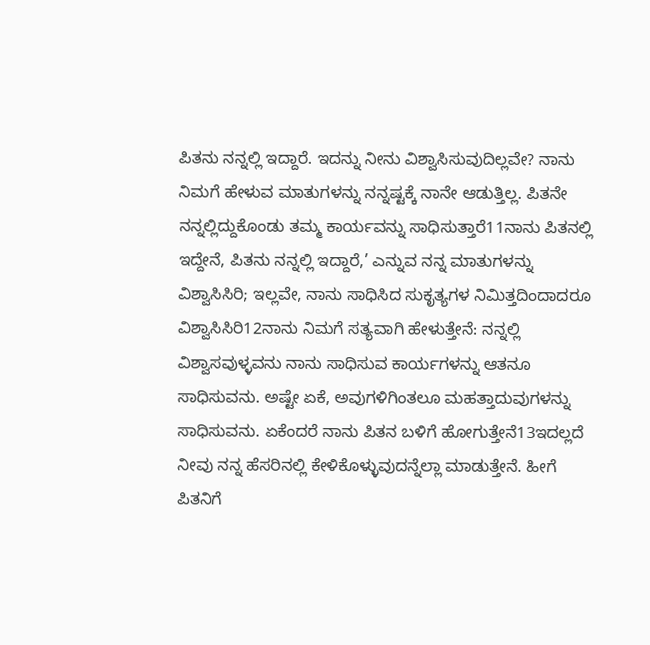ಪಿತನು ನನ್ನಲ್ಲಿ ಇದ್ದಾರೆ. ಇದನ್ನು ನೀನು ವಿಶ್ವಾಸಿಸುವುದಿಲ್ಲವೇ? ನಾನು ನಿಮಗೆ ಹೇಳುವ ಮಾತುಗಳನ್ನು ನನ್ನಷ್ಟಕ್ಕೆ ನಾನೇ ಆಡುತ್ತಿಲ್ಲ. ಪಿತನೇ ನನ್ನಲ್ಲಿದ್ದುಕೊಂಡು ತಮ್ಮ ಕಾರ್ಯವನ್ನು ಸಾಧಿಸುತ್ತಾರೆ11ನಾನು ಪಿತನಲ್ಲಿ ಇದ್ದೇನೆ, ಪಿತನು ನನ್ನಲ್ಲಿ ಇದ್ದಾರೆ,’ ಎನ್ನುವ ನನ್ನ ಮಾತುಗಳನ್ನು ವಿಶ್ವಾಸಿಸಿರಿ; ಇಲ್ಲವೇ, ನಾನು ಸಾಧಿಸಿದ ಸುಕೃತ್ಯಗಳ ನಿಮಿತ್ತದಿಂದಾದರೂ ವಿಶ್ವಾಸಿಸಿರಿ12ನಾನು ನಿಮಗೆ ಸತ್ಯವಾಗಿ ಹೇಳುತ್ತೇನೆ: ನನ್ನಲ್ಲಿ ವಿಶ್ವಾಸವುಳ್ಳವನು ನಾನು ಸಾಧಿಸುವ ಕಾರ್ಯಗಳನ್ನು ಆತನೂ ಸಾಧಿಸುವನು. ಅಷ್ಟೇ ಏಕೆ, ಅವುಗಳಿಗಿಂತಲೂ ಮಹತ್ತಾದುವುಗಳನ್ನು ಸಾಧಿಸುವನು. ಏಕೆಂದರೆ ನಾನು ಪಿತನ ಬಳಿಗೆ ಹೋಗುತ್ತೇನೆ13ಇದಲ್ಲದೆ ನೀವು ನನ್ನ ಹೆಸರಿನಲ್ಲಿ ಕೇಳಿಕೊಳ್ಳುವುದನ್ನೆಲ್ಲಾ ಮಾಡುತ್ತೇನೆ. ಹೀಗೆ ಪಿತನಿಗೆ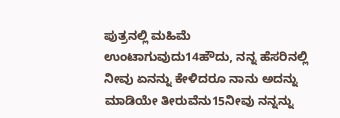ಪುತ್ರನಲ್ಲಿ ಮಹಿಮೆ ಉಂಟಾಗುವುದು14ಹೌದು, ನನ್ನ ಹೆಸರಿನಲ್ಲಿ ನೀವು ಏನನ್ನು ಕೇಳಿದರೂ ನಾನು ಅದನ್ನು ಮಾಡಿಯೇ ತೀರುವೆನು15ನೀವು ನನ್ನನ್ನು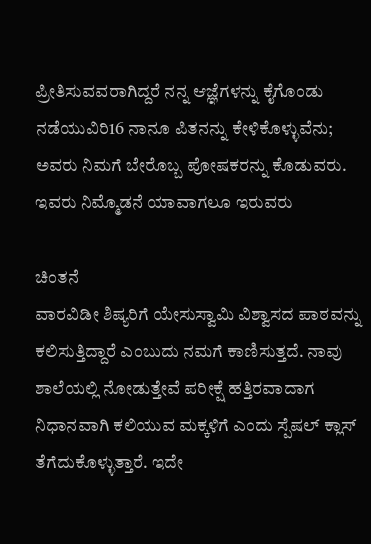ಪ್ರೀತಿಸುವವರಾಗಿದ್ದರೆ ನನ್ನ ಆಜ್ಞೆಗಳನ್ನು ಕೈಗೊಂಡು ನಡೆಯುವಿರಿ16 ನಾನೂ ಪಿತನನ್ನು ಕೇಳಿಕೊಳ್ಳುವೆನು; ಅವರು ನಿಮಗೆ ಬೇರೊಬ್ಬ ಪೋಷಕರನ್ನು ಕೊಡುವರು. ಇವರು ನಿಮ್ಮೊಡನೆ ಯಾವಾಗಲೂ ಇರುವರು

ಚಿಂತನೆ
ವಾರವಿಡೀ ಶಿಷ್ಯರಿಗೆ ಯೇಸುಸ್ವಾಮಿ ವಿಶ್ವಾಸದ ಪಾಠವನ್ನು ಕಲಿಸುತ್ತಿದ್ದಾರೆ ಎಂಬುದು ನಮಗೆ ಕಾಣಿಸುತ್ತದೆ. ನಾವು ಶಾಲೆಯಲ್ಲಿ ನೋಡುತ್ತೇವೆ ಪರೀಕ್ಷೆ ಹತ್ತಿರವಾದಾಗ ನಿಧಾನವಾಗಿ ಕಲಿಯುವ ಮಕ್ಕಳಿಗೆ ಎಂದು ಸ್ಪೆಷಲ್ ಕ್ಲಾಸ್ ತೆಗೆದುಕೊಳ್ಳುತ್ತಾರೆ. ಇದೇ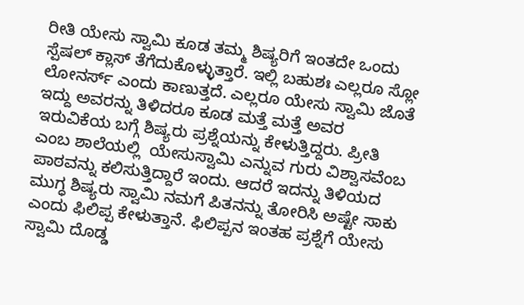ರೀತಿ ಯೇಸು ಸ್ವಾಮಿ ಕೂಡ ತಮ್ಮ ಶಿಷ್ಯರಿಗೆ ಇಂತದೇ ಒಂದು ಸ್ಪೆಷಲ್ ಕ್ಲಾಸ್ ತೆಗೆದುಕೊಳ್ಳುತ್ತಾರೆ. ಇಲ್ಲಿ ಬಹುಶಃ ಎಲ್ಲರೂ ಸ್ಲೋ ಲೋನರ್ಸ್ ಎಂದು ಕಾಣುತ್ತದೆ. ಎಲ್ಲರೂ ಯೇಸು ಸ್ವಾಮಿ ಜೊತೆ ಇದ್ದು ಅವರನ್ನು ತಿಳಿದರೂ ಕೂಡ ಮತ್ತೆ ಮತ್ತೆ ಅವರ ಇರುವಿಕೆಯ ಬಗ್ಗೆ ಶಿಷ್ಯರು ಪ್ರಶ್ನೆಯನ್ನು ಕೇಳುತ್ತಿದ್ದರು. ಪ್ರೀತಿ ಎಂಬ ಶಾಲೆಯಲ್ಲಿ  ಯೇಸುಸ್ವಾಮಿ ಎನ್ನುವ ಗುರು ವಿಶ್ವಾಸವೆಂಬ ಪಾಠವನ್ನು ಕಲಿಸುತ್ತಿದ್ದಾರೆ ಇಂದು. ಆದರೆ ಇದನ್ನು ತಿಳಿಯದ ಮುಗ್ಧ ಶಿಷ್ಯರು ಸ್ವಾಮಿ ನಮಗೆ ಪಿತನನ್ನು ತೋರಿಸಿ ಅಷ್ಟೇ ಸಾಕು ಎಂದು ಫಿಲಿಪ್ಪ ಕೇಳುತ್ತಾನೆ. ಫಿಲಿಪ್ಪನ ಇಂತಹ ಪ್ರಶ್ನೆಗೆ ಯೇಸು ಸ್ವಾಮಿ ದೊಡ್ಡ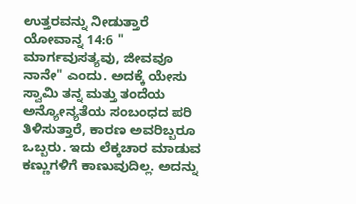ಉತ್ತರವನ್ನು ನೀಡುತ್ತಾರೆ ಯೋವಾನ್ನ 14:6 " ಮಾರ್ಗವುಸತ್ಯವು, ಜೀವವೂ ನಾನೇ" ಎಂದು. ಅದಕ್ಕೆ ಯೇಸು ಸ್ವಾಮಿ ತನ್ನ ಮತ್ತು ತಂದೆಯ ಅನ್ಯೋನ್ಯತೆಯ ಸಂಬಂಧದ ಪರಿ ತಿಳಿಸುತ್ತಾರೆ, ಕಾರಣ ಅವರಿಬ್ಬರೂ ಒಬ್ಬರು. ಇದು ಲೆಕ್ಕಚಾರ ಮಾಡುವ ಕಣ್ಣುಗಳಿಗೆ ಕಾಣುವುದಿಲ್ಲ. ಅದನ್ನು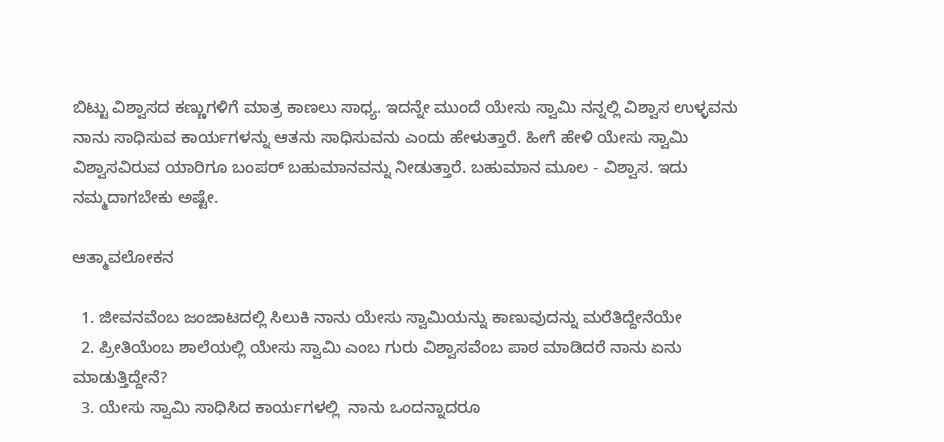ಬಿಟ್ಟು ವಿಶ್ವಾಸದ ಕಣ್ಣುಗಳಿಗೆ ಮಾತ್ರ ಕಾಣಲು ಸಾಧ್ಯ. ಇದನ್ನೇ ಮುಂದೆ ಯೇಸು ಸ್ವಾಮಿ ನನ್ನಲ್ಲಿ ವಿಶ್ವಾಸ ಉಳ್ಳವನು ನಾನು ಸಾಧಿಸುವ ಕಾರ್ಯಗಳನ್ನು ಆತನು ಸಾಧಿಸುವನು ಎಂದು ಹೇಳುತ್ತಾರೆ. ಹೀಗೆ ಹೇಳಿ ಯೇಸು ಸ್ವಾಮಿ ವಿಶ್ವಾಸವಿರುವ ಯಾರಿಗೂ ಬಂಪರ್ ಬಹುಮಾನವನ್ನು ನೀಡುತ್ತಾರೆ. ಬಹುಮಾನ ಮೂಲ - ವಿಶ್ವಾಸ. ಇದು ನಮ್ಮದಾಗಬೇಕು ಅಷ್ಟೇ.

ಆತ್ಮಾವಲೋಕನ

  1. ಜೀವನವೆಂಬ ಜಂಜಾಟದಲ್ಲಿ ಸಿಲುಕಿ ನಾನು ಯೇಸು ಸ್ವಾಮಿಯನ್ನು ಕಾಣುವುದನ್ನು ಮರೆತಿದ್ದೇನೆಯೇ
  2. ಪ್ರೀತಿಯೆಂಬ ಶಾಲೆಯಲ್ಲಿ ಯೇಸು ಸ್ವಾಮಿ ಎಂಬ ಗುರು ವಿಶ್ವಾಸವೆಂಬ ಪಾಠ ಮಾಡಿದರೆ ನಾನು ಏನು ಮಾಡುತ್ತಿದ್ದೇನೆ?
  3. ಯೇಸು ಸ್ವಾಮಿ ಸಾಧಿಸಿದ ಕಾರ್ಯಗಳಲ್ಲಿ  ನಾನು ಒಂದನ್ನಾದರೂ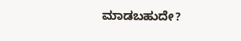ಮಾಡಬಹುದೇ?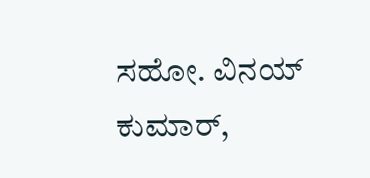ಸಹೋ. ವಿನಯ್ ಕುಮಾರ್,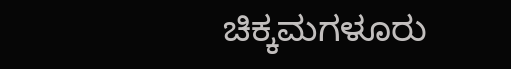ಚಿಕ್ಕಮಗಳೂರು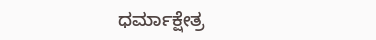ಧರ್ಮಾಕ್ಷೇತ್ರ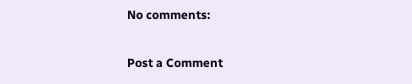No comments:

Post a Comment